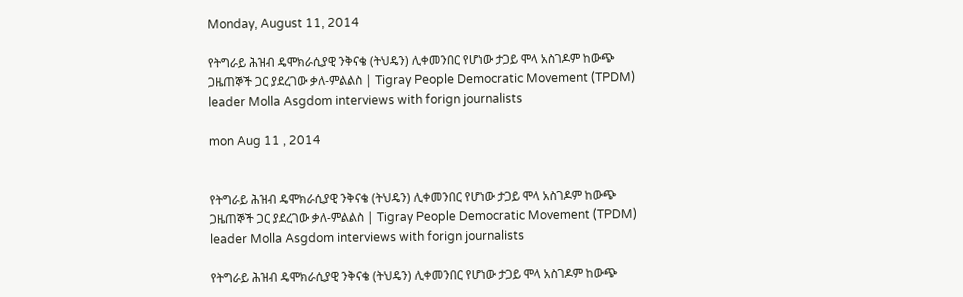Monday, August 11, 2014

የትግራይ ሕዝብ ዴሞክራሲያዊ ንቅናቄ (ትህዴን) ሊቀመንበር የሆነው ታጋይ ሞላ አስገዶም ከውጭ ጋዜጠኞች ጋር ያደረገው ቃለ-ምልልስ | Tigray People Democratic Movement (TPDM) leader Molla Asgdom interviews with forign journalists

mon Aug 11 , 2014


የትግራይ ሕዝብ ዴሞክራሲያዊ ንቅናቄ (ትህዴን) ሊቀመንበር የሆነው ታጋይ ሞላ አስገዶም ከውጭ ጋዜጠኞች ጋር ያደረገው ቃለ-ምልልስ | Tigray People Democratic Movement (TPDM) leader Molla Asgdom interviews with forign journalists

የትግራይ ሕዝብ ዴሞክራሲያዊ ንቅናቄ (ትህዴን) ሊቀመንበር የሆነው ታጋይ ሞላ አስገዶም ከውጭ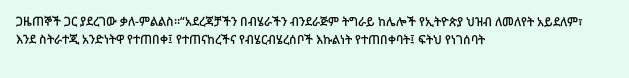ጋዜጠኞች ጋር ያደረገው ቃለ-ምልልስ።“አደረጃቻችን በብሄራችን ብንደራጅም ትግራይ ከሌሎች የኢትዮጵያ ህዝብ ለመለየት አይደለም፣ እንደ ስትራተጂ አንድነትዋ የተጠበቀ፤ የተጠናከረችና የብሄርብሄረሰቦች እኩልነት የተጠበቀባት፤ ፍትህ የነገሰባት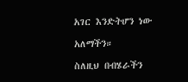አገር እንድትሆን ነው

አለማችን።

ስለዚህ በብሄራችን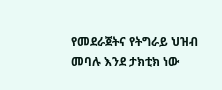የመደራጀትና የትግራይ ህዝብ መባሉ እንደ ታክቲክ ነው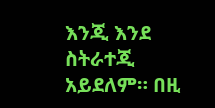እንጂ እንደ ስትራተጂ አይደለም። በዚ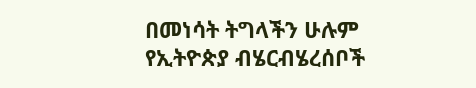በመነሳት ትግላችን ሁሉም የኢትዮጵያ ብሄርብሄረሰቦች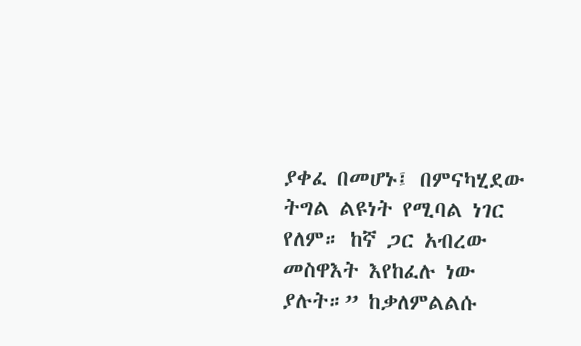ያቀፈ በመሆኑ፤ በምናካሂደው ትግል ልዩነት የሚባል ነገር የለም። ከኛ ጋር አብረው መስዋእት እየከፈሉ ነው ያሉት።” ከቃለምልልሱ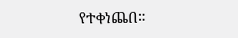የተቀነጨበ።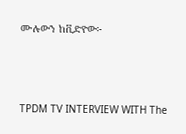ሙሉውን ከቪድዮው፦




TPDM TV INTERVIEW WITH The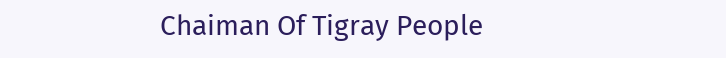Chaiman Of Tigray People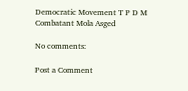Democratic Movement T P D M Combatant Mola Asged

No comments:

Post a Comment